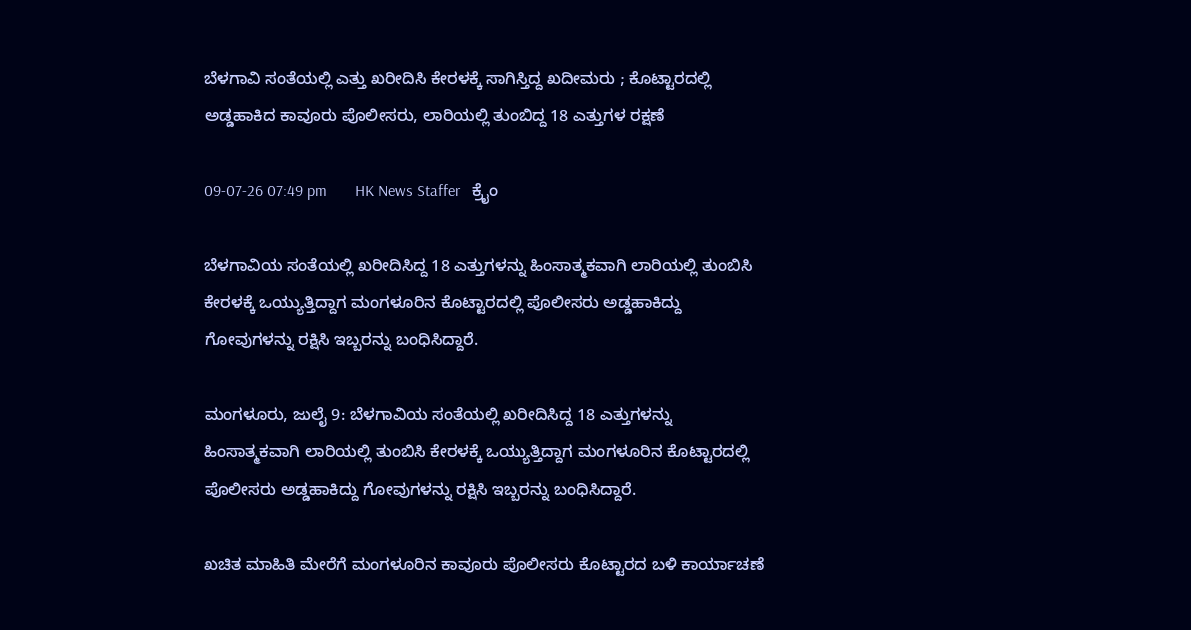ಬೆಳಗಾವಿ ಸಂತೆಯಲ್ಲಿ ಎತ್ತು ಖರೀದಿಸಿ ಕೇರಳಕ್ಕೆ ಸಾಗಿಸ್ತಿದ್ದ ಖದೀಮರು ; ಕೊಟ್ಟಾರದಲ್ಲಿ ಅಡ್ಡಹಾಕಿದ ಕಾವೂರು ಪೊಲೀಸರು, ಲಾರಿಯಲ್ಲಿ ತುಂಬಿದ್ದ 18 ಎತ್ತುಗಳ ರಕ್ಷಣೆ

09-07-26 07:49 pm       HK News Staffer   ಕ್ರೈಂ

ಬೆಳಗಾವಿಯ ಸಂತೆಯಲ್ಲಿ ಖರೀದಿಸಿದ್ದ 18 ಎತ್ತುಗಳನ್ನು ಹಿಂಸಾತ್ಮಕವಾಗಿ ಲಾರಿಯಲ್ಲಿ ತುಂಬಿಸಿ ಕೇರಳಕ್ಕೆ ಒಯ್ಯುತ್ತಿದ್ದಾಗ ಮಂಗಳೂರಿನ ಕೊಟ್ಟಾರದಲ್ಲಿ ಪೊಲೀಸರು ಅಡ್ಡಹಾಕಿದ್ದು ಗೋವುಗಳನ್ನು ರಕ್ಷಿಸಿ ಇಬ್ಬರನ್ನು ಬಂಧಿಸಿದ್ದಾರೆ.

ಮಂಗಳೂರು, ಜುಲೈ 9: ಬೆಳಗಾವಿಯ ಸಂತೆಯಲ್ಲಿ ಖರೀದಿಸಿದ್ದ 18 ಎತ್ತುಗಳನ್ನು ಹಿಂಸಾತ್ಮಕವಾಗಿ ಲಾರಿಯಲ್ಲಿ ತುಂಬಿಸಿ ಕೇರಳಕ್ಕೆ ಒಯ್ಯುತ್ತಿದ್ದಾಗ ಮಂಗಳೂರಿನ ಕೊಟ್ಟಾರದಲ್ಲಿ ಪೊಲೀಸರು ಅಡ್ಡಹಾಕಿದ್ದು ಗೋವುಗಳನ್ನು ರಕ್ಷಿಸಿ ಇಬ್ಬರನ್ನು ಬಂಧಿಸಿದ್ದಾರೆ.

ಖಚಿತ ಮಾಹಿತಿ ಮೇರೆಗೆ ಮಂಗಳೂರಿನ ಕಾವೂರು ಪೊಲೀಸರು ಕೊಟ್ಟಾರದ ಬಳಿ ಕಾರ್ಯಾಚಣೆ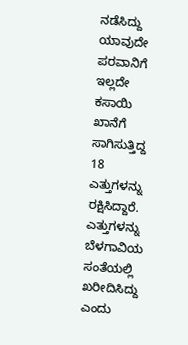ನಡೆಸಿದ್ದು ಯಾವುದೇ ಪರವಾನಿಗೆ ಇಲ್ಲದೇ ಕಸಾಯಿ ಖಾನೆಗೆ ಸಾಗಿಸುತ್ತಿದ್ದ 18 ಎತ್ತುಗಳನ್ನು ರಕ್ಷಿಸಿದ್ದಾರೆ. ಎತ್ತುಗಳನ್ನು ಬೆಳಗಾವಿಯ ಸಂತೆಯಲ್ಲಿ ಖರೀದಿಸಿದ್ದು ಎಂದು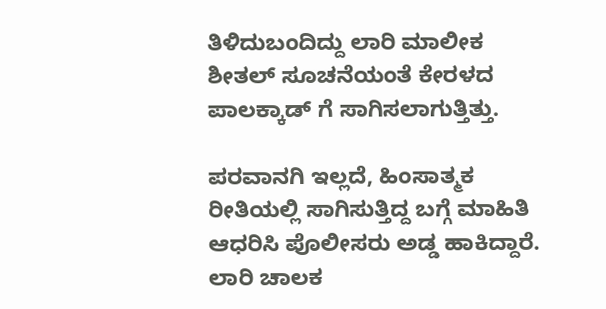ತಿಳಿದುಬಂದಿದ್ದು ಲಾರಿ ಮಾಲೀಕ ಶೀತಲ್ ಸೂಚನೆಯಂತೆ ಕೇರಳದ ಪಾಲಕ್ಕಾಡ್ ಗೆ ಸಾಗಿಸಲಾಗುತ್ತಿತ್ತು.

ಪರವಾನಗಿ ಇಲ್ಲದೆ, ಹಿಂಸಾತ್ಮಕ ರೀತಿಯಲ್ಲಿ ಸಾಗಿಸುತ್ತಿದ್ದ ಬಗ್ಗೆ ಮಾಹಿತಿ ಆಧರಿಸಿ ಪೊಲೀಸರು ಅಡ್ಡ ಹಾಕಿದ್ದಾರೆ. ಲಾರಿ ಚಾಲಕ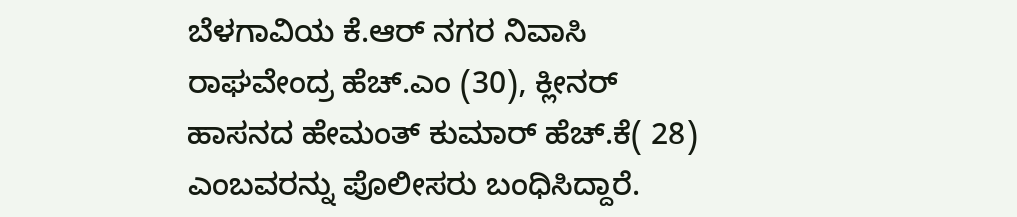ಬೆಳಗಾವಿಯ ಕೆ.ಆರ್ ನಗರ ನಿವಾಸಿ ರಾಘವೇಂದ್ರ ಹೆಚ್.ಎಂ (30), ಕ್ಲೀನರ್ ಹಾಸನದ ಹೇಮಂತ್ ಕುಮಾರ್ ಹೆಚ್.ಕೆ( 28) ಎಂಬವರನ್ನು ಪೊಲೀಸರು ಬಂಧಿಸಿದ್ದಾರೆ.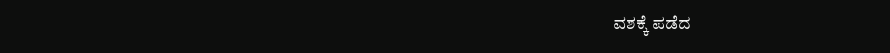ವಶಕ್ಕೆ ಪಡೆದ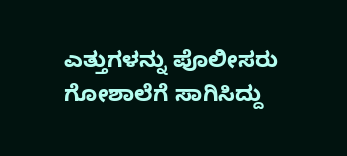ಎತ್ತುಗಳನ್ನು ಪೊಲೀಸರು ಗೋಶಾಲೆಗೆ ಸಾಗಿಸಿದ್ದು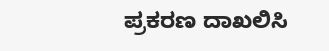ಪ್ರಕರಣ ದಾಖಲಿಸಿ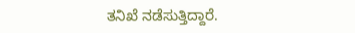ತನಿಖೆ ನಡೆಸುತ್ತಿದ್ದಾರೆ.